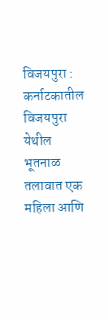विजयपुरा : कर्नाटकातील विजयपुरा येथील भूतनाळ तलावात एक महिला आणि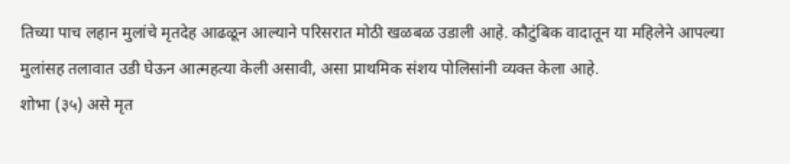तिच्या पाच लहान मुलांचे मृतदेह आढळून आल्याने परिसरात मोठी खळबळ उडाली आहे. कौटुंबिक वादातून या महिलेने आपल्या मुलांसह तलावात उडी घेऊन आत्महत्या केली असावी, असा प्राथमिक संशय पोलिसांनी व्यक्त केला आहे.
शोभा (३५) असे मृत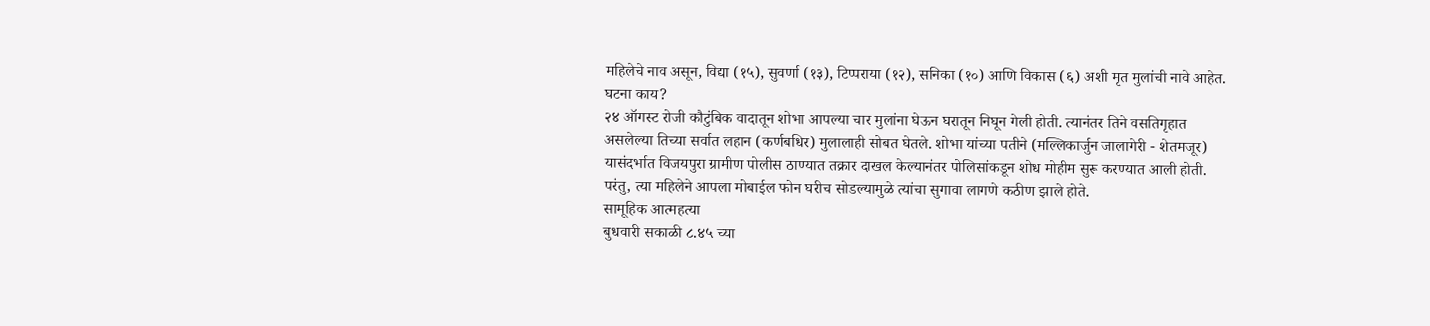महिलेचे नाव असून, विद्या (१५), सुवर्णा (१३), टिप्पराया (१२), सनिका (१०) आणि विकास (६) अशी मृत मुलांची नावे आहेत.
घटना काय?
२४ ऑगस्ट रोजी कौटुंबिक वादातून शोभा आपल्या चार मुलांना घेऊन घरातून निघून गेली होती. त्यानंतर तिने वसतिगृहात असलेल्या तिच्या सर्वात लहान (कर्णबधिर) मुलालाही सोबत घेतले. शोभा यांच्या पतीने (मल्लिकार्जुन जालागेरी - शेतमजूर) यासंदर्भात विजयपुरा ग्रामीण पोलीस ठाण्यात तक्रार दाखल केल्यानंतर पोलिसांकडून शोध मोहीम सुरू करण्यात आली होती. परंतु, त्या महिलेने आपला मोबाईल फोन घरीच सोडल्यामुळे त्यांचा सुगावा लागणे कठीण झाले होते.
सामूहिक आत्महत्या
बुधवारी सकाळी ८.४५ च्या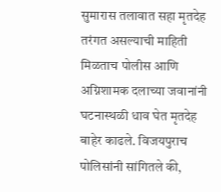सुमारास तलावात सहा मृतदेह तरंगत असल्याची माहिती मिळताच पोलीस आणि अग्निशामक दलाच्या जवानांनी घटनास्थळी धाव घेत मृतदेह बाहेर काढले. विजयपुराच पोलिसांनी सांगितले की,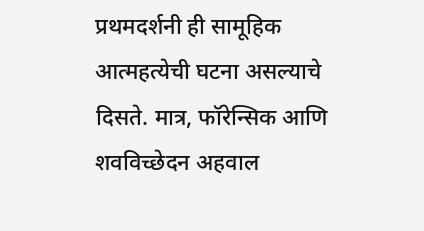प्रथमदर्शनी ही सामूहिक आत्महत्येची घटना असल्याचे दिसते. मात्र, फॉरेन्सिक आणि शवविच्छेदन अहवाल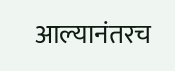आल्यानंतरच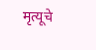मृत्यूचे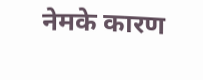नेमके कारण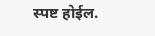स्पष्ट होईल.